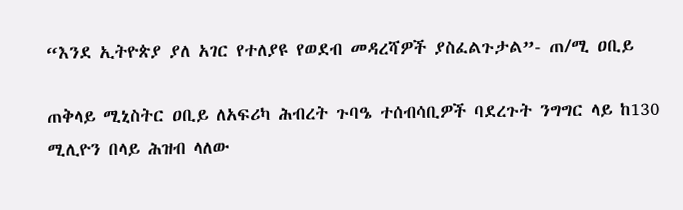“እንደ ኢትዮጵያ ያለ አገር የተለያዩ የወደብ መዳረሻዎች ያስፈልጉታል”- ጠ/ሚ ዐቢይ

ጠቅላይ ሚኒስትር ዐቢይ ለአፍሪካ ሕብረት ጉባዔ ተሰብሳቢዎች ባደረጉት ንግግር ላይ ከ130 ሚሊዮን በላይ ሕዝብ ላለው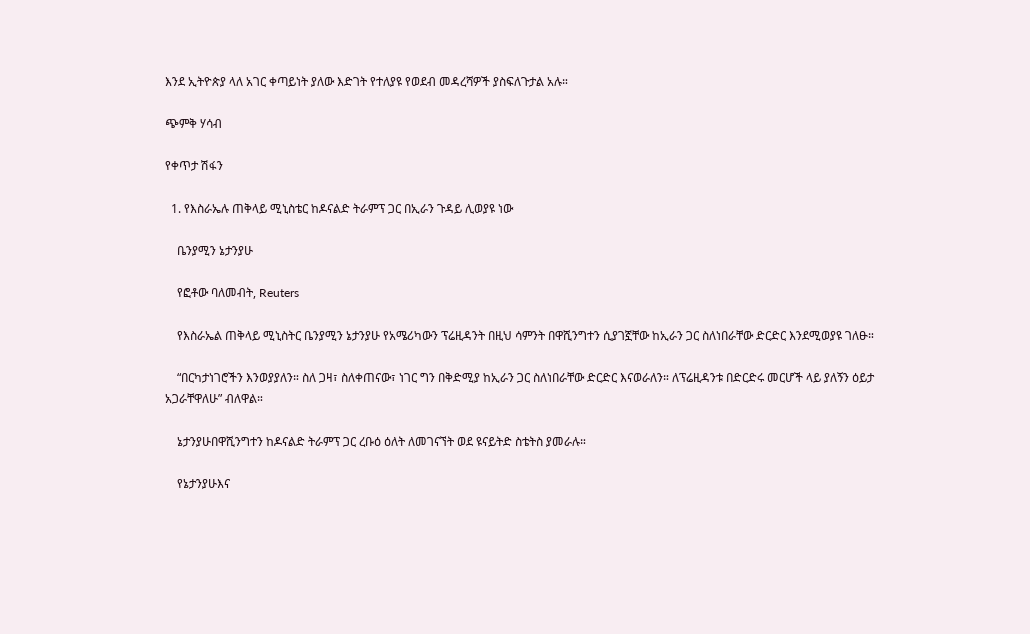እንደ ኢትዮጵያ ላለ አገር ቀጣይነት ያለው እድገት የተለያዩ የወደብ መዳረሻዎች ያስፍለጉታል አሉ።

ጭምቅ ሃሳብ

የቀጥታ ሽፋን

  1. የእስራኤሉ ጠቅላይ ሚኒስቴር ከዶናልድ ትራምፕ ጋር በኢራን ጉዳይ ሊወያዩ ነው

    ቤንያሚን ኔታንያሁ

    የፎቶው ባለመብት, Reuters

    የእስራኤል ጠቅላይ ሚኒስትር ቤንያሚን ኔታንያሁ የአሜሪካውን ፕሬዚዳንት በዚህ ሳምንት በዋሺንግተን ሲያገኟቸው ከኢራን ጋር ስለነበራቸው ድርድር እንደሚወያዩ ገለፁ።

    “በርካታነገሮችን እንወያያለን። ስለ ጋዛ፣ ስለቀጠናው፣ ነገር ግን በቅድሚያ ከኢራን ጋር ስለነበራቸው ድርድር እናወራለን። ለፕሬዚዳንቱ በድርድሩ መርሆች ላይ ያለኝን ዕይታ አጋራቸዋለሁ” ብለዋል።

    ኔታንያሁበዋሺንግተን ከዶናልድ ትራምፕ ጋር ረቡዕ ዕለት ለመገናኘት ወደ ዩናይትድ ስቴትስ ያመራሉ።

    የኔታንያሁእና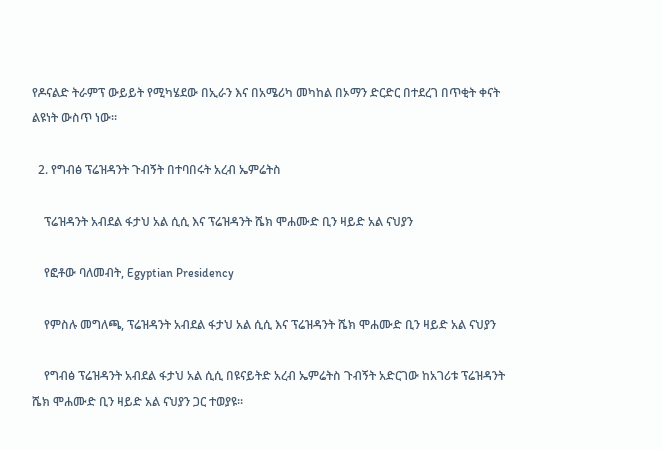የዶናልድ ትራምፕ ውይይት የሚካሄደው በኢራን እና በአሜሪካ መካከል በኦማን ድርድር በተደረገ በጥቂት ቀናት ልዩነት ውስጥ ነው።

  2. የግብፅ ፕሬዝዳንት ጉብኝት በተባበሩት አረብ ኤምሬትስ

    ፕሬዝዳንት አብደል ፋታህ አል ሲሲ እና ፕሬዝዳንት ሼክ ሞሐሙድ ቢን ዛይድ አል ናህያን

    የፎቶው ባለመብት, Egyptian Presidency

    የምስሉ መግለጫ, ፕሬዝዳንት አብደል ፋታህ አል ሲሲ እና ፕሬዝዳንት ሼክ ሞሐሙድ ቢን ዛይድ አል ናህያን

    የግብፅ ፕሬዝዳንት አብደል ፋታህ አል ሲሲ በዩናይትድ አረብ ኤምሬትስ ጉብኝት አድርገው ከአገሪቱ ፕሬዝዳንት ሼክ ሞሐሙድ ቢን ዛይድ አል ናህያን ጋር ተወያዩ።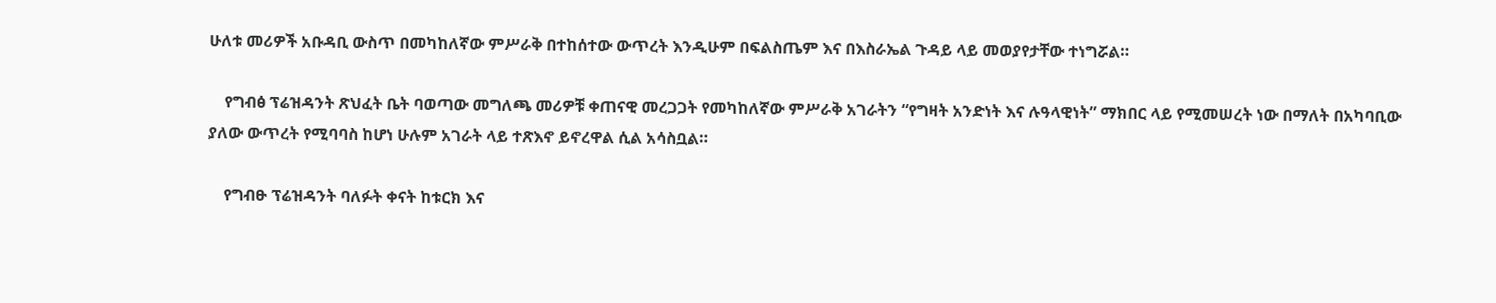ሁለቱ መሪዎች አቡዳቢ ውስጥ በመካከለኛው ምሥራቅ በተከሰተው ውጥረት እንዲሁም በፍልስጤም እና በእስራኤል ጉዳይ ላይ መወያየታቸው ተነግሯል።

    የግብፅ ፕሬዝዳንት ጽህፈት ቤት ባወጣው መግለጫ መሪዎቹ ቀጠናዊ መረጋጋት የመካከለኛው ምሥራቅ አገራትን “የግዛት አንድነት እና ሉዓላዊነት” ማክበር ላይ የሚመሠረት ነው በማለት በአካባቢው ያለው ውጥረት የሚባባስ ከሆነ ሁሉም አገራት ላይ ተጽእኖ ይኖረዋል ሲል አሳስቧል።

    የግብፁ ፕሬዝዳንት ባለፉት ቀናት ከቱርክ እና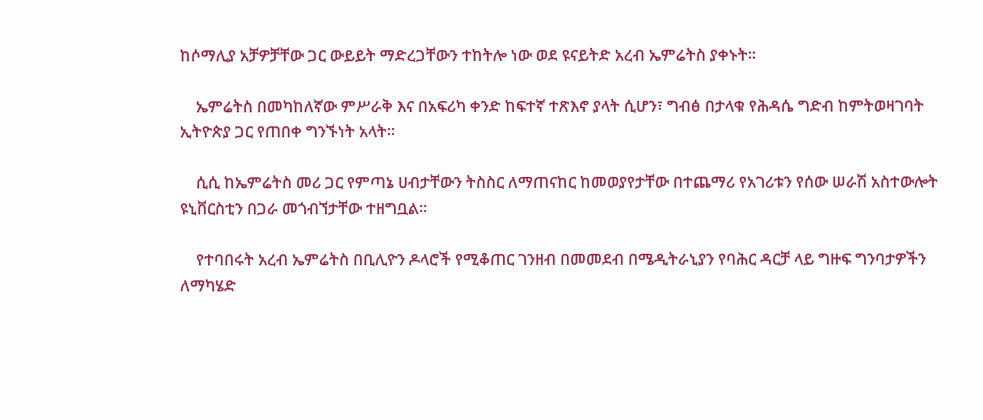ከሶማሊያ አቻዎቻቸው ጋር ውይይት ማድረጋቸውን ተከትሎ ነው ወደ ዩናይትድ አረብ ኤምሬትስ ያቀኑት።

    ኤምሬትስ በመካከለኛው ምሥራቅ እና በአፍሪካ ቀንድ ከፍተኛ ተጽእኖ ያላት ሲሆን፣ ግብፅ በታላቁ የሕዳሴ ግድብ ከምትወዛገባት ኢትዮጵያ ጋር የጠበቀ ግንኙነት አላት።

    ሲሲ ከኤምሬትስ መሪ ጋር የምጣኔ ሀብታቸውን ትስስር ለማጠናከር ከመወያየታቸው በተጨማሪ የአገሪቱን የሰው ሠራሽ አስተውሎት ዩኒቨርስቲን በጋራ መጎብኘታቸው ተዘግቧል።

    የተባበሩት አረብ ኤምሬትስ በቢሊዮን ዶላሮች የሚቆጠር ገንዘብ በመመደብ በሜዲትራኒያን የባሕር ዳርቻ ላይ ግዙፍ ግንባታዎችን ለማካሄድ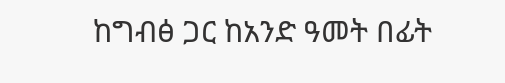ከግብፅ ጋር ከአንድ ዓመት በፊት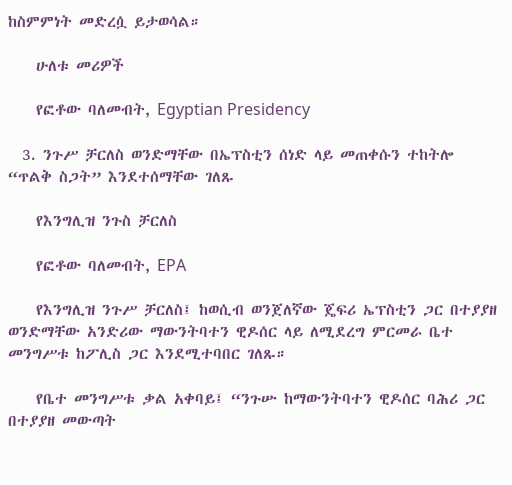ከስምምነት መድረሷ ይታወሳል።

    ሁለቱ መሪዎች

    የፎቶው ባለመብት, Egyptian Presidency

  3. ንጉሥ ቻርለስ ወንድማቸው በኤፕስቲን ሰነድ ላይ መጠቀሱን ተከትሎ “ጥልቅ ስጋት” እንደተሰማቸው ገለጹ

    የእንግሊዝ ንጉስ ቻርለስ

    የፎቶው ባለመብት, EPA

    የእንግሊዝ ንጉሥ ቻርለስ፤ ከወሲብ ወንጀለኛው ጄፍሪ ኤፕስቲን ጋር በተያያዘ ወንድማቸው አንድሪው ማውንትባተን ዊዶሰር ላይ ለሚደረግ ምርመራ ቤተ መንግሥቱ ከፖሊስ ጋር እንደሚተባበር ገለጹ።

    የቤተ መንግሥቱ ቃል አቀባይ፤ “ንጉሡ ከማውንትባተን ዊዶሰር ባሕሪ ጋር በተያያዘ መውጣት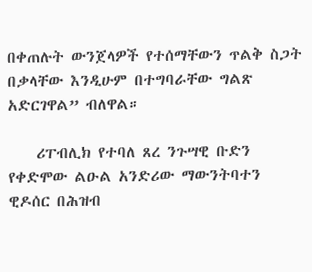በቀጠሉት ውንጀላዎች የተሰማቸውን ጥልቅ ስጋት በቃላቸው እንዲሁም በተግባራቸው ግልጽ አድርገዋል” ብለዋል።

    ሪፐብሊክ የተባለ ጸረ ንጉሣዊ ቡድን የቀድሞው ልዑል አንድሪው ማውንትባተን ዊዶሰር በሕዝብ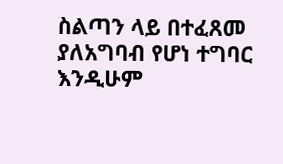ስልጣን ላይ በተፈጸመ ያለአግባብ የሆነ ተግባር እንዲሁም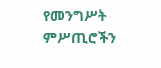የመንግሥት ምሥጢሮችን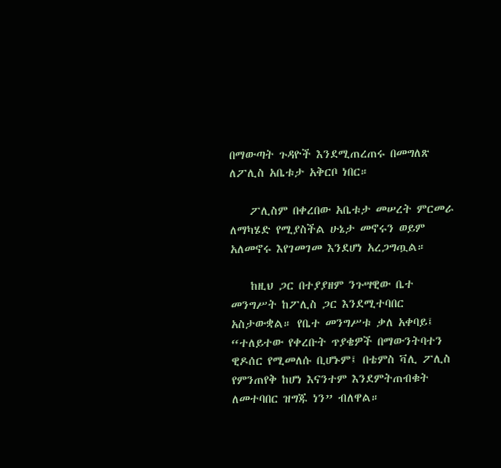በማውጣት ጉዳዮች እንደሚጠረጠሩ በመግለጽ ለፖሊስ አቤቱታ አቅርቦ ነበር።

    ፖሊስም በቀረበው አቤቱታ መሠረት ምርመራ ለማካሄድ የሚያስችል ሁኔታ መኖሩን ወይም አለመኖሩ እየገመገመ እንደሆነ አረጋግጧል።

    ከዚህ ጋር በተያያዘም ንጉሣዊው ቤተ መንግሥት ከፖሊስ ጋር እንደሚተባበር አስታውቋል። የቤተ መንግሥቱ ቃለ አቀባይ፤ “ተለይተው የቀረቡት ጥያቄዎች በማውንትባተን ዊዶሰር የሚመለሱ ቢሆኑም፤ በቴምስ ቫሊ ፖሊስ የምንጠየቅ ከሆነ እናንተም እንደምትጠብቁት ለመተባበር ዝግጁ ነን” ብለዋል።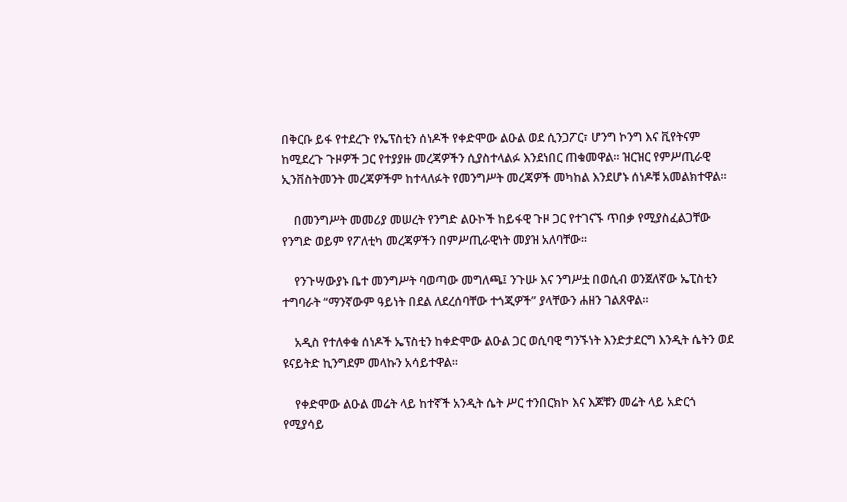በቅርቡ ይፋ የተደረጉ የኤፕስቲን ሰነዶች የቀድሞው ልዑል ወደ ሲንጋፖር፣ ሆንግ ኮንግ እና ቪየትናም ከሚደረጉ ጉዞዎች ጋር የተያያዙ መረጃዎችን ሲያስተላልፉ እንደነበር ጠቁመዋል። ዝርዝር የምሥጢራዊ ኢንቨስትመንት መረጃዎችም ከተላለፉት የመንግሥት መረጃዎች መካከል እንደሆኑ ሰነዶቹ አመልክተዋል።

    በመንግሥት መመሪያ መሠረት የንግድ ልዑኮች ከይፋዊ ጉዞ ጋር የተገናኙ ጥበቃ የሚያስፈልጋቸው የንግድ ወይም የፖለቲካ መረጃዎችን በምሥጢራዊነት መያዝ አለባቸው።

    የንጉሣውያኑ ቤተ መንግሥት ባወጣው መግለጫ፤ ንጉሡ እና ንግሥቷ በወሲብ ወንጀለኛው ኤፒስቲን ተግባራት “ማንኛውም ዓይነት በደል ለደረሰባቸው ተጎጂዎች” ያላቸውን ሐዘን ገልጸዋል።

    አዲስ የተለቀቁ ሰነዶች ኤፕስቲን ከቀድሞው ልዑል ጋር ወሲባዊ ግንኙነት እንድታደርግ እንዲት ሴትን ወደ ዩናይትድ ኪንግደም መላኩን አሳይተዋል።

    የቀድሞው ልዑል መሬት ላይ ከተኛች አንዲት ሴት ሥር ተንበርክኮ እና እጆቹን መሬት ላይ አድርጎ የሚያሳይ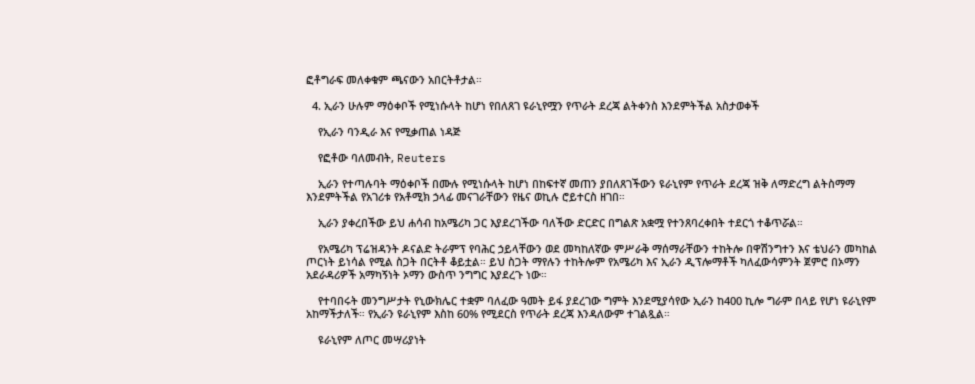ፎቶግራፍ መለቀቁም ጫናውን አበርትቶታል።

  4. ኢራን ሁሉም ማዕቀቦች የሚነሱላት ከሆነ የበለጸገ ዩራኒየሟን የጥራት ደረጃ ልትቀንስ እንደምትችል አስታወቀች

    የኢራን ባንዲራ እና የሚቃጠል ነዳጅ

    የፎቶው ባለመብት, Reuters

    ኢራን የተጣሉባት ማዕቀቦች በሙሉ የሚነሱላት ከሆነ በከፍተኛ መጠን ያበለጸገችውን ዩራኒየም የጥራት ደረጃ ዝቅ ለማድረግ ልትስማማ እንደምትችል የአገሪቱ የአቶሚክ ኃላፊ መናገራቸውን የዜና ወኪሉ ሮይተርስ ዘገበ።

    ኢራን ያቀረበችው ይህ ሐሳብ ከአሜሪካ ጋር እያደረገችው ባለችው ድርድር በግልጽ አቋሟ የተንጸባረቀበት ተደርጎ ተቆጥሯል።

    የአሜሪካ ፕሬዝዳንት ዶናልድ ትራምፕ የባሕር ኃይላቸውን ወደ መካከለኛው ምሥራቅ ማሰማራቸውን ተከትሎ በዋሽንግተን እና ቴህራን መካከል ጦርነት ይነሳል የሚል ስጋት በርትቶ ቆይቷል። ይህ ስጋት ማየሉን ተከትሎም የአሜሪካ እና ኢራን ዲፕሎማቶች ካለፈውሳምንት ጀምሮ በኦማን አደራዳሪዎች አማካኝነት ኦማን ውስጥ ንግግር እያደረጉ ነው።

    የተባበሩት መንግሥታት የኒውክሌር ተቋም ባለፈው ዓመት ይፋ ያደረገው ግምት እንደሚያሳየው ኢራን ከ400 ኪሎ ግራም በላይ የሆነ ዩራኒየም አከማችታለች። የኢራን ዩራኒየም እስከ 60% የሚደርስ የጥራት ደረጃ እንዳለውም ተገልጿል።

    ዩራኒየም ለጦር መሣሪያነት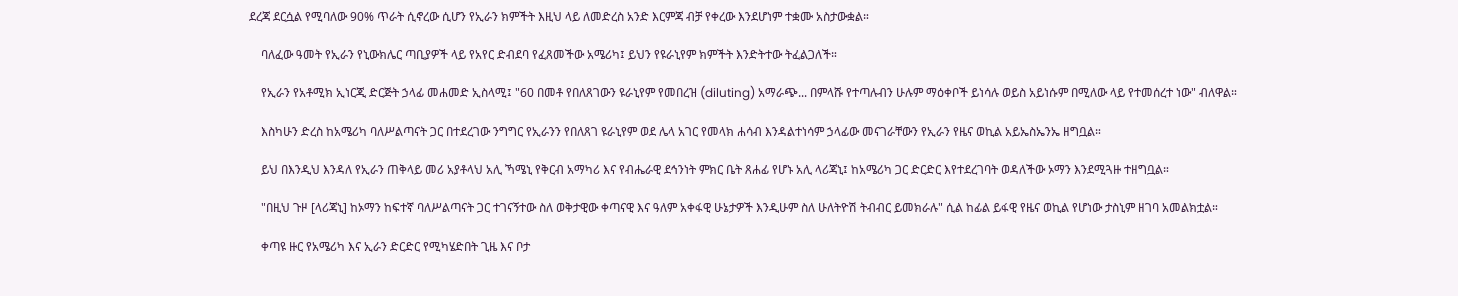ደረጃ ደርሷል የሚባለው 90% ጥራት ሲኖረው ሲሆን የኢራን ክምችት እዚህ ላይ ለመድረስ አንድ እርምጃ ብቻ የቀረው እንደሆነም ተቋሙ አስታውቋል።

    ባለፈው ዓመት የኢራን የኒውክሌር ጣቢያዎች ላይ የአየር ድብደባ የፈጸመችው አሜሪካ፤ ይህን የዩራኒየም ክምችት እንድትተው ትፈልጋለች።

    የኢራን የአቶሚክ ኢነርጂ ድርጅት ኃላፊ መሐመድ ኢስላሚ፤ "60 በመቶ የበለጸገውን ዩራኒየም የመበረዝ (diluting) አማራጭ... በምላሹ የተጣሉብን ሁሉም ማዕቀቦች ይነሳሉ ወይስ አይነሱም በሚለው ላይ የተመሰረተ ነው" ብለዋል።

    እስካሁን ድረስ ከአሜሪካ ባለሥልጣናት ጋር በተደረገው ንግግር የኢራንን የበለጸገ ዩራኒየም ወደ ሌላ አገር የመላክ ሐሳብ እንዳልተነሳም ኃላፊው መናገራቸውን የኢራን የዜና ወኪል አይኤስኤንኤ ዘግቧል።

    ይህ በእንዲህ እንዳለ የኢራን ጠቅላይ መሪ አያቶላህ አሊ ኻሜኒ የቅርብ አማካሪ እና የብሔራዊ ደኅንነት ምክር ቤት ጸሐፊ የሆኑ አሊ ላሪጃኒ፤ ከአሜሪካ ጋር ድርድር እየተደረገባት ወዳለችው ኦማን እንደሚጓዙ ተዘግቧል።

    "በዚህ ጉዞ [ላሪጃኒ] ከኦማን ከፍተኛ ባለሥልጣናት ጋር ተገናኝተው ስለ ወቅታዊው ቀጣናዊ እና ዓለም አቀፋዊ ሁኔታዎች እንዲሁም ስለ ሁለትዮሽ ትብብር ይመክራሉ" ሲል ከፊል ይፋዊ የዜና ወኪል የሆነው ታስኒም ዘገባ አመልክቷል።

    ቀጣዩ ዙር የአሜሪካ እና ኢራን ድርድር የሚካሄድበት ጊዜ እና ቦታ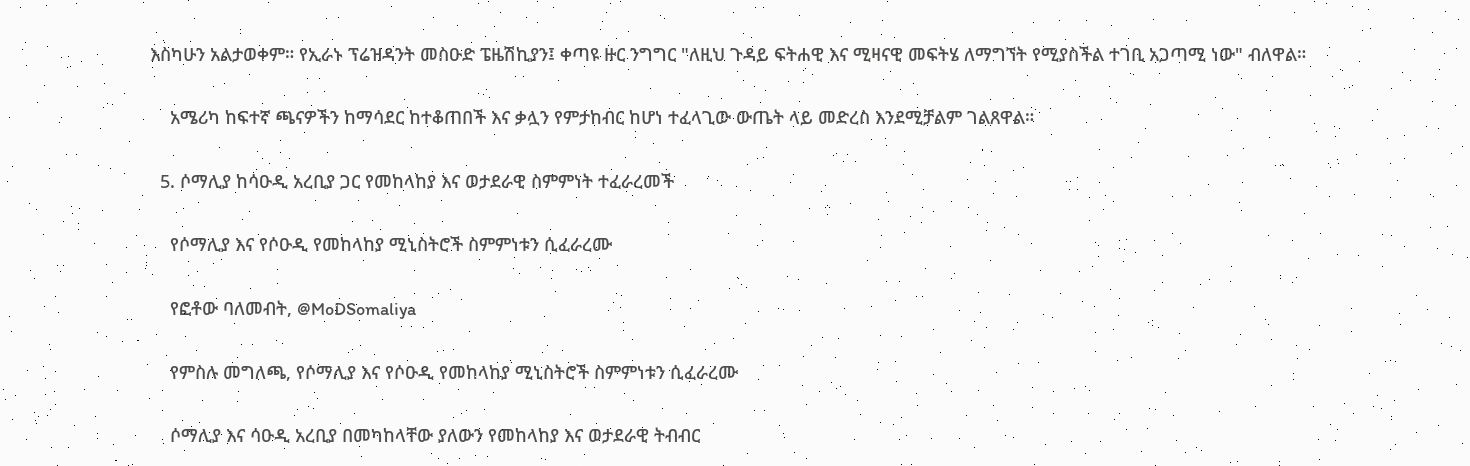እስካሁን አልታወቀም። የኢራኑ ፕሬዝዳንት መስዑድ ፔዜሽኪያን፤ ቀጣዩ ዙር ንግግር "ለዚህ ጉዳይ ፍትሐዊ እና ሚዛናዊ መፍትሄ ለማግኘት የሚያስችል ተገቢ አጋጣሚ ነው" ብለዋል።

    አሜሪካ ከፍተኛ ጫናዎችን ከማሳደር ከተቆጠበች እና ቃሏን የምታከብር ከሆነ ተፈላጊው ውጤት ላይ መድረስ እንደሚቻልም ገልጸዋል።

  5. ሶማሊያ ከሳዑዲ አረቢያ ጋር የመከላከያ እና ወታደራዊ ስምምነት ተፈራረመች

    የሶማሊያ እና የሶዑዲ የመከላከያ ሚኒስትሮች ስምምነቱን ሲፈራረሙ

    የፎቶው ባለመብት, @MoDSomaliya

    የምስሉ መግለጫ, የሶማሊያ እና የሶዑዲ የመከላከያ ሚኒስትሮች ስምምነቱን ሲፈራረሙ

    ሶማሊያ እና ሳዑዲ አረቢያ በመካከላቸው ያለውን የመከላከያ እና ወታደራዊ ትብብር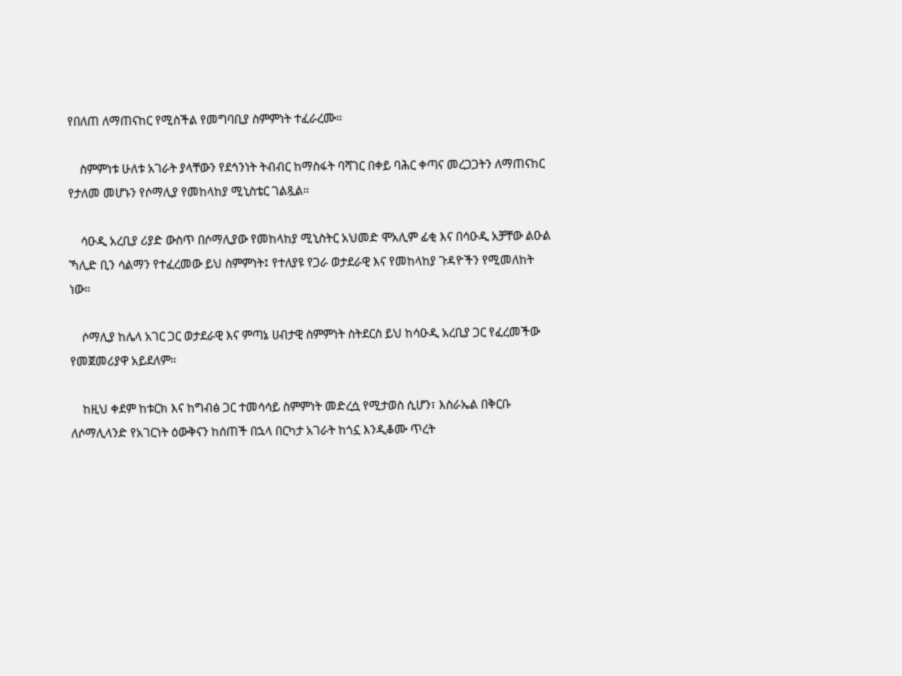የበለጠ ለማጠናከር የሚስችል የመግባቢያ ስምምነት ተፈራረሙ።

    ስምምነቱ ሁለቱ አገራት ያላቸውን የደኅንነት ትብብር ከማስፋት ባሻገር በቀይ ባሕር ቀጣና መረጋጋትን ለማጠናከር የታለመ መሆኑን የሶማሊያ የመከላከያ ሚኒስቴር ገልጿል።

    ሳዑዲ አረቢያ ሪያድ ውስጥ በሶማሊያው የመከላከያ ሚኒስትር አህመድ ሞአሊም ፊቂ እና በሳዑዲ አቻቸው ልዑል ኻሊድ ቢን ሳልማን የተፈረመው ይህ ስምምነት፤ የተለያዩ የጋራ ወታደራዊ እና የመከላከያ ጉዳዮችን የሚመለከት ነው።

    ሶማሊያ ከሌላ አገር ጋር ወታደራዊ እና ምጣኔ ሀብታዊ ስምምነት ስትደርስ ይህ ከሳዑዲ አረቢያ ጋር የፈረመችው የመጀመሪያዋ አይደለም።

    ከዚህ ቀደም ከቱርክ እና ከግብፅ ጋር ተመሳሳይ ስምምነት መድረሷ የሚታወስ ሲሆን፣ እስራኤል በቅርቡ ለሶማሊላንድ የአገርነት ዕውቅናን ከሰጠች በኋላ በርካታ አገራት ከጎኗ እንዲቆሙ ጥረት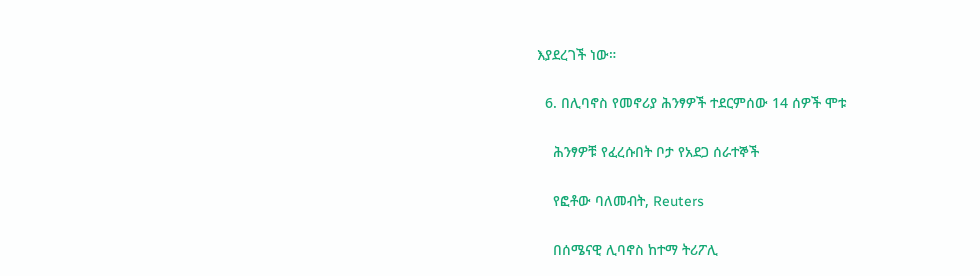እያደረገች ነው።

  6. በሊባኖስ የመኖሪያ ሕንፃዎች ተደርምሰው 14 ሰዎች ሞቱ

    ሕንፃዎቹ የፈረሱበት ቦታ የአደጋ ሰራተኞች

    የፎቶው ባለመብት, Reuters

    በሰሜናዊ ሊባኖስ ከተማ ትሪፖሊ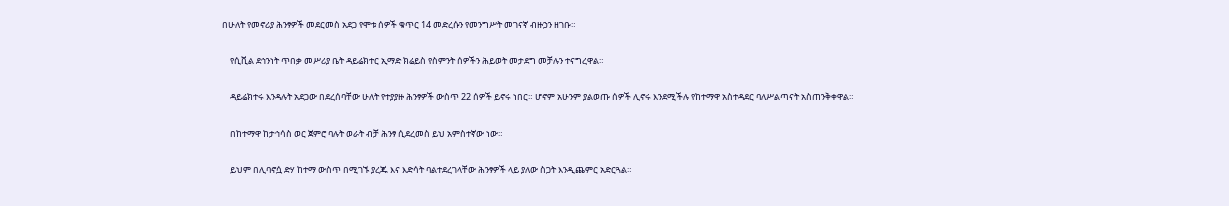በሁለት የመኖሪያ ሕንፃዎች መደርመስ አደጋ የሞቱ ሰዎች ቁጥር 14 መድረሱን የመንግሥት መገናኛ ብዙኃን ዘገቡ።

    የሲቪል ደኅንነት ጥበቃ መሥሪያ ቤት ዳይሬክተር ኢማድ ክሬይስ የስምንት ሰዎችን ሕይወት መታደግ መቻሉን ተናግረዋል።

    ዳይሬክተሩ እንዳሉት አደጋው በደረሰባቸው ሁለት የተያያዙ ሕንፃዎች ውስጥ 22 ሰዎች ይኖሩ ነበር። ሆኖም አሁንም ያልወጡ ሰዎች ሊኖሩ እንደሚችሉ የከተማዋ አስተዳደር ባለሥልጣናት አስጠንቅቀዋል።

    በከተማዋ ከታኅሳስ ወር ጀምሮ ባሉት ወራት ብቻ ሕንፃ ሲደረመስ ይህ አምስተኛው ነው።

    ይህም በሊባኖሷ ድሃ ከተማ ውስጥ በሚገኙ ያረጁ እና እድሳት ባልተደረገላቸው ሕንፃዎች ላይ ያለው ስጋት እንዲጨምር አድርጓል።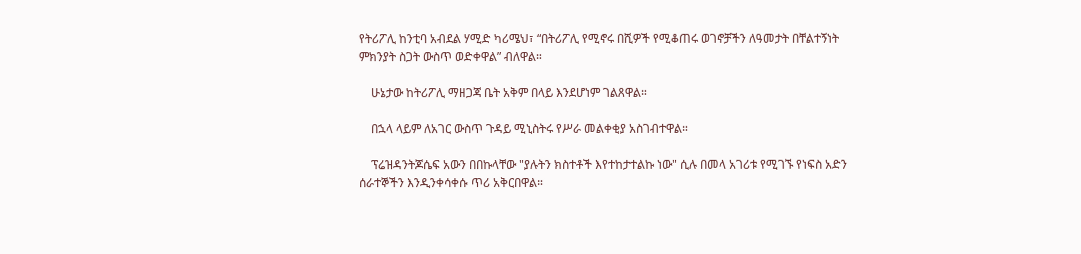የትሪፖሊ ከንቲባ አብደል ሃሚድ ካሪሜህ፣ “በትሪፖሊ የሚኖሩ በሺዎች የሚቆጠሩ ወገኖቻችን ለዓመታት በቸልተኝነት ምክንያት ስጋት ውስጥ ወድቀዋል” ብለዋል።

    ሁኔታው ከትሪፖሊ ማዘጋጃ ቤት አቅም በላይ እንደሆነም ገልጸዋል።

    በኋላ ላይም ለአገር ውስጥ ጉዳይ ሚኒስትሩ የሥራ መልቀቂያ አስገብተዋል።

    ፕሬዝዳንትጆሴፍ አውን በበኩላቸው "ያሉትን ክስተቶች እየተከታተልኩ ነው" ሲሉ በመላ አገሪቱ የሚገኙ የነፍስ አድን ሰራተኞችን እንዲንቀሳቀሱ ጥሪ አቅርበዋል።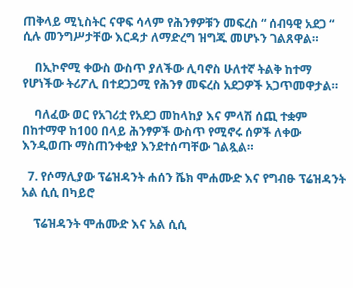ጠቅላይ ሚኒስትር ናዋፍ ሳላም የሕንፃዎቹን መፍረስ “ ሰብዓዊ አደጋ “ ሲሉ መንግሥታቸው እርዳታ ለማድረግ ዝግጁ መሆኑን ገልጸዋል።

    በኢኮኖሚ ቀውስ ውስጥ ያለችው ሊባኖስ ሁለተኛ ትልቅ ከተማ የሆነችው ትሪፖሊ በተደጋጋሚ የሕንፃ መፍረስ አደጋዎች አጋጥመዋታል።

    ባለፈው ወር የአገሪቷ የአደጋ መከላከያ እና ምላሽ ሰጪ ተቋም በከተማዋ ከ100 በላይ ሕንፃዎች ውስጥ የሚኖሩ ሰዎች ለቀው እንዲወጡ ማስጠንቀቂያ እንደተሰጣቸው ገልጿል።

  7. የሶማሊያው ፕሬዝዳንት ሐሰን ሼክ ሞሐሙድ እና የግብፁ ፕሬዝዳንት አል ሲሲ በካይሮ

    ፕሬዝዳንት ሞሐሙድ እና አል ሲሲ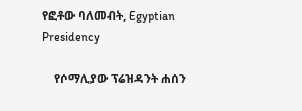የፎቶው ባለመብት, Egyptian Presidency

    የሶማሊያው ፕሬዝዳንት ሐሰን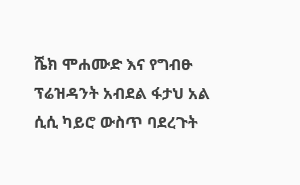ሼክ ሞሐሙድ እና የግብፁ ፕሬዝዳንት አብደል ፋታህ አል ሲሲ ካይሮ ውስጥ ባደረጉት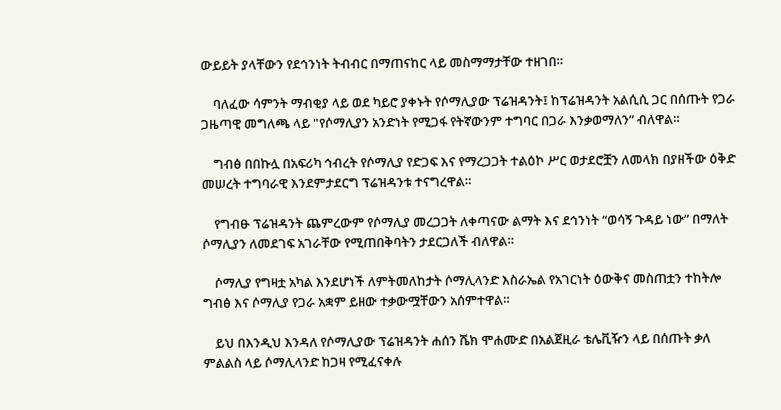ውይይት ያላቸውን የደኅንነት ትብብር በማጠናከር ላይ መስማማታቸው ተዘገበ።

    ባለፈው ሳምንት ማብቂያ ላይ ወደ ካይሮ ያቀኑት የሶማሊያው ፕሬዝዳንት፤ ከፕሬዝዳንት አልሲሲ ጋር በሰጡት የጋራ ጋዜጣዊ መግለጫ ላይ "የሶማሊያን አንድነት የሚጋፋ የትኛውንም ተግባር በጋራ እንቃወማለን” ብለዋል።

    ግብፅ በበኩሏ በአፍሪካ ኅብረት የሶማሊያ የድጋፍ እና የማረጋጋት ተልዕኮ ሥር ወታደሮቿን ለመላክ በያዘችው ዕቅድ መሠረት ተግባራዊ እንደምታደርግ ፕሬዝዳንቱ ተናግረዋል።

    የግብፁ ፕሬዝዳንት ጨምረውም የሶማሊያ መረጋጋት ለቀጣናው ልማት እና ደኅንነት “ወሳኝ ጉዳይ ነው” በማለት ሶማሊያን ለመደገፍ አገራቸው የሚጠበቅባትን ታደርጋለች ብለዋል።

    ሶማሊያ የግዛቷ አካል እንደሆነች ለምትመለከታት ሶማሊላንድ እስራኤል የአገርነት ዕውቅና መስጠቷን ተከትሎ ግብፅ እና ሶማሊያ የጋራ አቋም ይዘው ተቃውሟቸውን አሰምተዋል።

    ይህ በእንዲህ እንዳለ የሶማሊያው ፕሬዝዳንት ሐሰን ሼክ ሞሐሙድ በአልጀዚራ ቴሌቪዥን ላይ በሰጡት ቃለ ምልልስ ላይ ሶማሊላንድ ከጋዛ የሚፈናቀሉ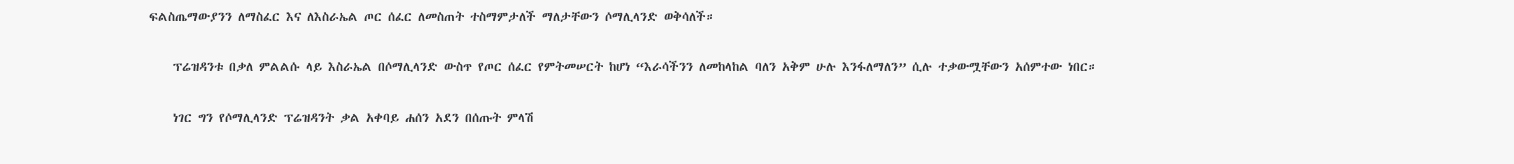ፍልስጤማውያንን ለማስፈር እና ለእስራኤል ጦር ሰፈር ለመስጠት ተስማምታለች ማለታቸውን ሶማሊላንድ ወቅሳለች።

    ፕሬዝዳንቱ በቃለ ምልልሱ ላይ እስራኤል በሶማሊላንድ ውስጥ የጦር ሰፈር የምትመሠርት ከሆነ “እራሳችንን ለመከላከል ባለን አቅም ሁሉ እንፋለማለን” ሲሉ ተቃውሟቸውን አሰምተው ነበር።

    ነገር ግን የሶማሊላንድ ፕሬዝዳንት ቃል አቀባይ ሐሰን አደን በሰጡት ምላሽ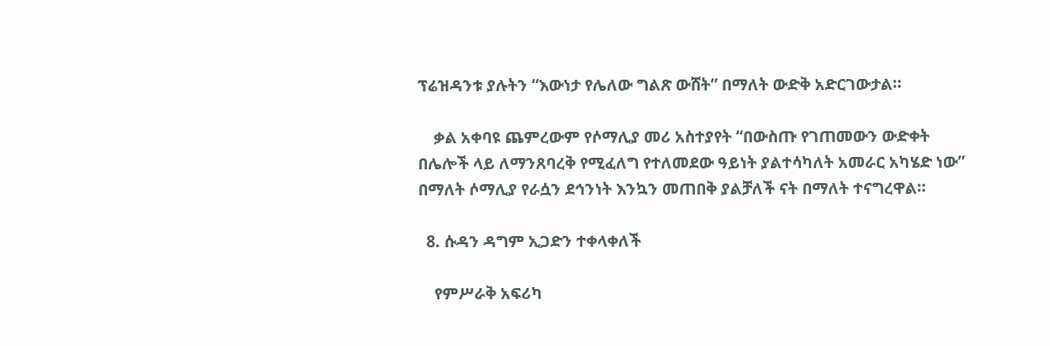ፕሬዝዳንቱ ያሉትን “እውነታ የሌለው ግልጽ ውሸት” በማለት ውድቅ አድርገውታል።

    ቃል አቀባዩ ጨምረውም የሶማሊያ መሪ አስተያየት “በውስጡ የገጠመውን ውድቀት በሌሎች ላይ ለማንጸባረቅ የሚፈለግ የተለመደው ዓይነት ያልተሳካለት አመራር አካሄድ ነው” በማለት ሶማሊያ የራሷን ደኅንነት እንኳን መጠበቅ ያልቻለች ናት በማለት ተናግረዋል።

  8. ሱዳን ዳግም ኢጋድን ተቀላቀለች

    የምሥራቅ አፍሪካ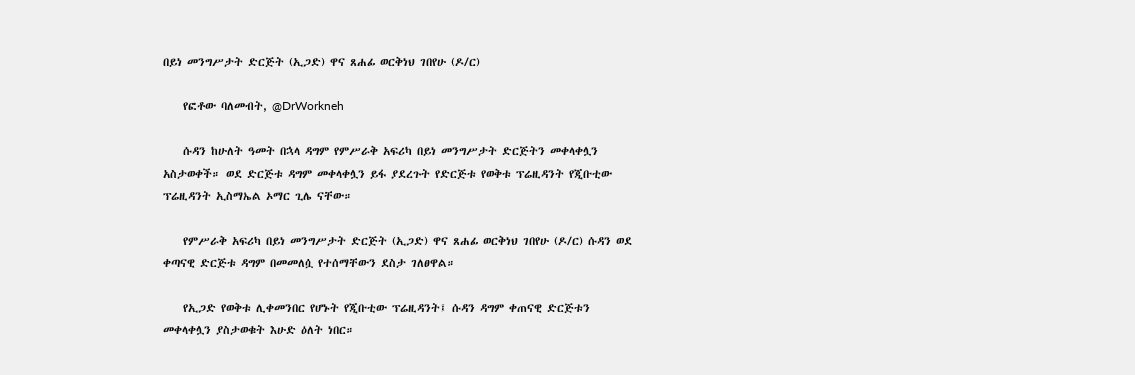በይነ መንግሥታት ድርጅት (ኢጋድ) ዋና ጸሐፊ ወርቅነህ ገበየሁ (ዶ/ር)

    የፎቶው ባለመብት, @DrWorkneh

    ሱዳን ከሁለት ዓመት በኋላ ዳግም የምሥራቅ አፍሪካ በይነ መንግሥታት ድርጅትን መቀላቀሏን አስታወቀች። ወደ ድርጅቱ ዳግም መቀላቀሏን ይፋ ያደረጉት የድርጅቱ የወቅቱ ፕሬዚዳንት የጂቡቲው ፕሬዚዳንት ኢስማኤል ኦማር ጊሌ ናቸው።

    የምሥራቅ አፍሪካ በይነ መንግሥታት ድርጅት (ኢጋድ) ዋና ጸሐፊ ወርቅነህ ገበየሁ (ዶ/ር) ሱዳን ወደ ቀጣናዊ ድርጅቱ ዳግም በመመለሷ የተሰማቸውን ደስታ ገለፀዋል።

    የኢጋድ የወቅቱ ሊቀመንበር የሆኑት የጂቡቲው ፕሬዚዳንት፤ ሱዳን ዳግም ቀጠናዊ ድርጅቱን መቀላቀሏን ያስታወቁት እሁድ ዕለት ነበር።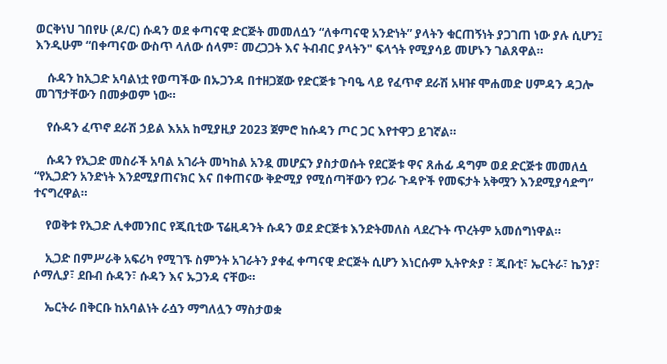ወርቅነህ ገበየሁ (ዶ/ር) ሱዳን ወደ ቀጣናዊ ድርጅት መመለሷን “ለቀጣናዊ አንድነት” ያላትን ቁርጠኝነት ያጋገጠ ነው ያሉ ሲሆን፤ እንዲሁም “በቀጣናው ውስጥ ላለው ሰላም፣ መረጋጋት እና ትብብር ያላትን" ፍላጎት የሚያሳይ መሆኑን ገልጸዋል።

    ሱዳን ከኢጋድ አባልነቷ የወጣችው በኡጋንዳ በተዘጋጀው የድርጅቱ ጉባዔ ላይ የፈጥኖ ደራሽ አዛዡ ሞሐመድ ሀምዳን ዳጋሎ መገኘታቸውን በመቃወም ነው።

    የሱዳን ፈጥኖ ደራሽ ኃይል እአአ ከሚያዚያ 2023 ጀምሮ ከሱዳን ጦር ጋር እየተዋጋ ይገኛል።

    ሱዳን የኢጋድ መስራች አባል አገራት መካከል አንዷ መሆኗን ያስታወሱት የደርጅቱ ዋና ጸሐፊ ዳግም ወደ ድርጅቱ መመለሷ “የኢጋድን አንድነት እንደሚያጠናክር እና በቀጠናው ቅድሚያ የሚሰጣቸውን የጋራ ጉዳዮች የመፍታት አቅሟን እንደሚያሳድግ” ተናግረዋል።

    የወቅቱ የኢጋድ ሊቀመንበር የጂቢቲው ፕሬዚዳንት ሱዳን ወደ ድርጅቱ እንድትመለስ ላደረጉት ጥረትም አመሰግነዋል።

    ኢጋድ በምሥራቅ አፍሪካ የሚገኙ ስምንት አገራትን ያቀፈ ቀጣናዊ ድርጅት ሲሆን እነርሱም ኢትዮጵያ ፣ ጂቡቲ፣ ኤርትራ፣ ኬንያ፣ ሶማሊያ፣ ደቡብ ሱዳን፣ ሱዳን እና ኡጋንዳ ናቸው።

    ኤርትራ በቅርቡ ከአባልነት ራሷን ማግለሏን ማስታወቋ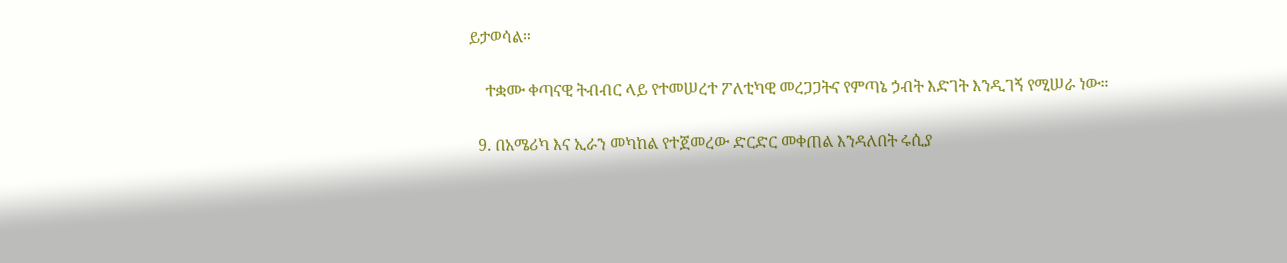ይታወሳል።

    ተቋሙ ቀጣናዊ ትብብር ላይ የተመሠረተ ፖለቲካዊ መረጋጋትና የምጣኔ ኃብት እድገት እንዲገኝ የሚሠራ ነው።

  9. በአሜሪካ እና ኢራን መካከል የተጀመረው ድርድር መቀጠል እንዳለበት ሩሲያ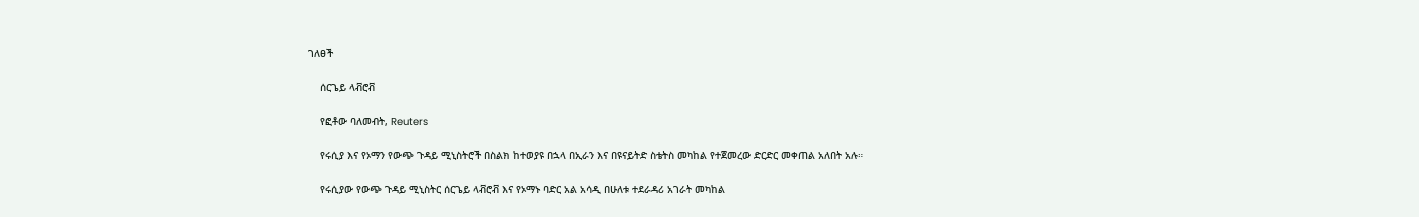ገለፀች

    ሰርጌይ ላቭሮቭ

    የፎቶው ባለመብት, Reuters

    የሩሲያ እና የኦማን የውጭ ጉዳይ ሚኒስትሮች በስልክ ከተወያዩ በኋላ በኢራን እና በዩናይትድ ስቴትስ መካከል የተጀመረው ድርድር መቀጠል አለበት አሉ።

    የሩሲያው የውጭ ጉዳይ ሚኒስትር ሰርጌይ ላቭሮቭ እና የኦማኑ ባድር አል አሳዲ በሁለቱ ተደራዳሪ አገራት መካከል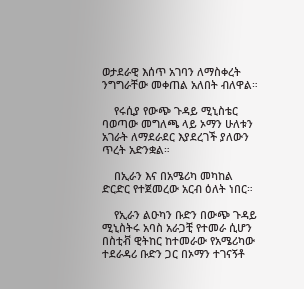ወታደራዊ እሰጥ አገባን ለማስቀረት ንግግራቸው መቀጠል አለበት ብለዋል።

    የሩሲያ የውጭ ጉዳይ ሚኒስቴር ባወጣው መግለጫ ላይ ኦማን ሁለቱን አገራት ለማደራደር እያደረገች ያለውን ጥረት አድንቋል።

    በኢራን እና በአሜሪካ መካከል ድርድር የተጀመረው አርብ ዕለት ነበር።

    የኢራን ልዑካን ቡድን በውጭ ጉዳይ ሚኒስትሩ አባስ አራጋቺ የተመራ ሲሆን በስቲቭ ዊትከር ከተመራው የአሜሪካው ተደራዳሪ ቡድን ጋር በኦማን ተገናኝቶ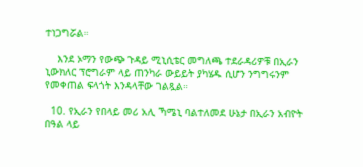ተነጋግሯል።

    እንደ ኦማን የውጭ ጉዳይ ሚኒሲቴር መግለጫ ተደራዳሪዎቹ በኢራን ኒውክለር ፕሮግራም ላይ ጠንካራ ውይይት ያካሄዱ ሲሆን ንግግሩንም የመቀጠል ፍላጎት እንዳላቸው ገልጿል።

  10. የኢራን የበላይ መሪ አሊ ኻሜኒ ባልተለመደ ሁኔታ በኢራን አብዮት በዓል ላይ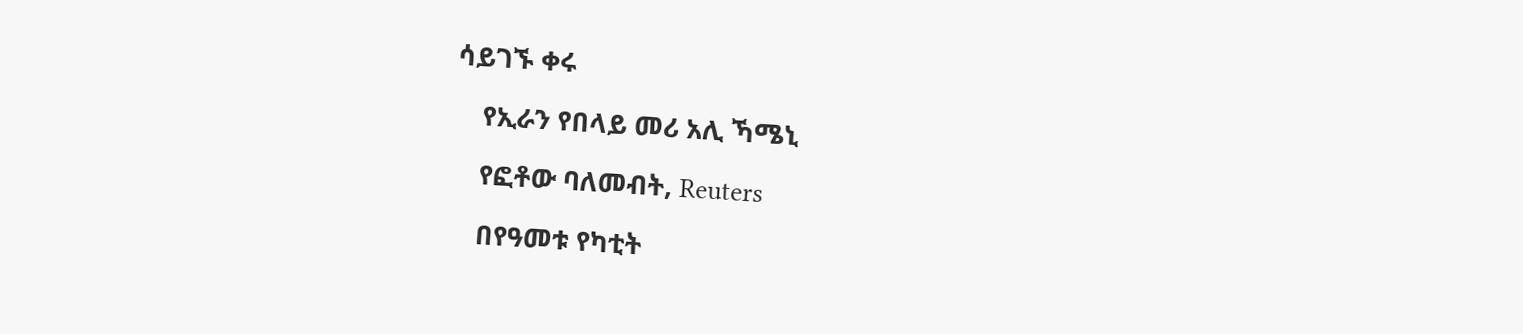ሳይገኙ ቀሩ

    የኢራን የበላይ መሪ አሊ ኻሜኒ

    የፎቶው ባለመብት, Reuters

    በየዓመቱ የካቲት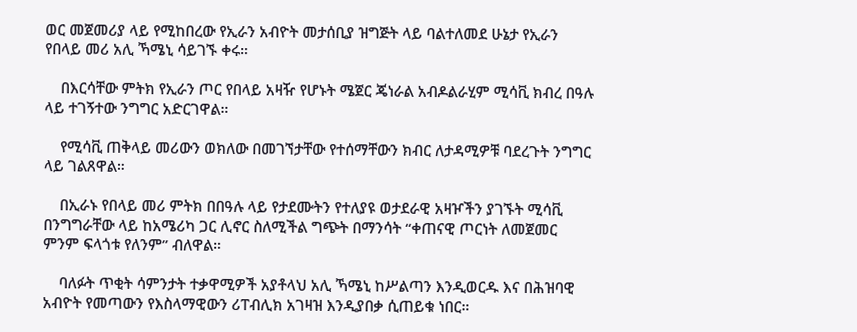ወር መጀመሪያ ላይ የሚከበረው የኢራን አብዮት መታሰቢያ ዝግጅት ላይ ባልተለመደ ሁኔታ የኢራን የበላይ መሪ አሊ ኻሜኒ ሳይገኙ ቀሩ።

    በእርሳቸው ምትክ የኢራን ጦር የበላይ አዛዥ የሆኑት ሜጀር ጄነራል አብዶልራሂም ሚሳቪ ክብረ በዓሉ ላይ ተገኝተው ንግግር አድርገዋል።

    የሚሳቪ ጠቅላይ መሪውን ወክለው በመገኘታቸው የተሰማቸውን ክብር ለታዳሚዎቹ ባደረጉት ንግግር ላይ ገልጸዋል።

    በኢራኑ የበላይ መሪ ምትክ በበዓሉ ላይ የታደሙትን የተለያዩ ወታደራዊ አዛዦችን ያገኙት ሚሳቪ በንግግራቸው ላይ ከአሜሪካ ጋር ሊኖር ስለሚችል ግጭት በማንሳት “ቀጠናዊ ጦርነት ለመጀመር ምንም ፍላጎቱ የለንም” ብለዋል።

    ባለፉት ጥቂት ሳምንታት ተቃዋሚዎች አያቶላህ አሊ ኻሜኒ ከሥልጣን እንዲወርዱ እና በሕዝባዊ አብዮት የመጣውን የእስላማዊውን ሪፐብሊክ አገዛዝ እንዲያበቃ ሲጠይቁ ነበር።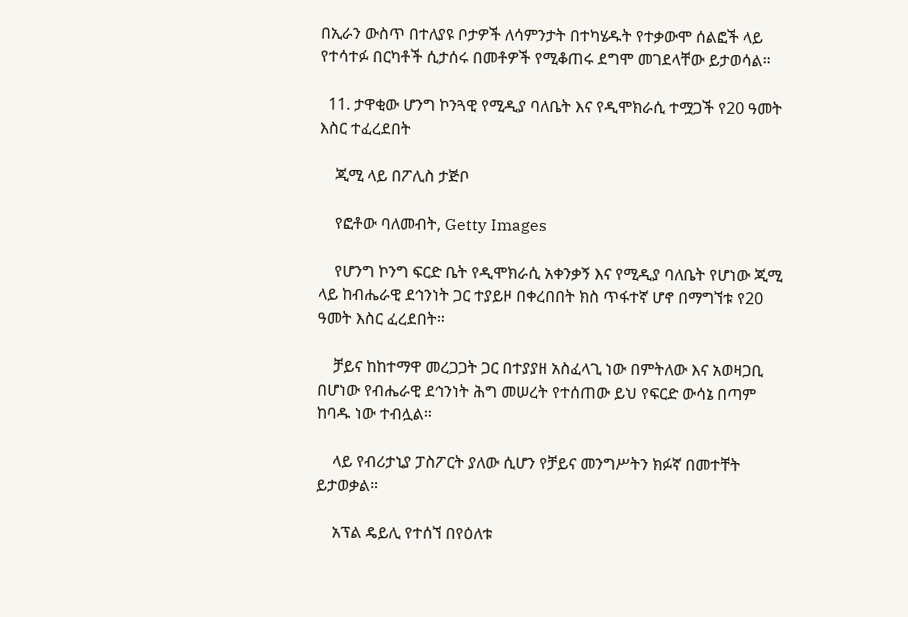በኢራን ውስጥ በተለያዩ ቦታዎች ለሳምንታት በተካሄዱት የተቃውሞ ሰልፎች ላይ የተሳተፉ በርካቶች ሲታሰሩ በመቶዎች የሚቆጠሩ ደግሞ መገደላቸው ይታወሳል።

  11. ታዋቂው ሆንግ ኮንጓዊ የሚዲያ ባለቤት እና የዲሞክራሲ ተሟጋች የ20 ዓመት እስር ተፈረደበት

    ጂሚ ላይ በፖሊስ ታጅቦ

    የፎቶው ባለመብት, Getty Images

    የሆንግ ኮንግ ፍርድ ቤት የዲሞክራሲ አቀንቃኝ እና የሚዲያ ባለቤት የሆነው ጂሚ ላይ ከብሔራዊ ደኅንነት ጋር ተያይዞ በቀረበበት ክስ ጥፋተኛ ሆኖ በማግኘቱ የ20 ዓመት እስር ፈረደበት።

    ቻይና ከከተማዋ መረጋጋት ጋር በተያያዘ አስፈላጊ ነው በምትለው እና አወዛጋቢ በሆነው የብሔራዊ ደኅንነት ሕግ መሠረት የተሰጠው ይህ የፍርድ ውሳኔ በጣም ከባዱ ነው ተብሏል።

    ላይ የብሪታኒያ ፓስፖርት ያለው ሲሆን የቻይና መንግሥትን ክፉኛ በመተቸት ይታወቃል።

    አፕል ዴይሊ የተሰኘ በየዕለቱ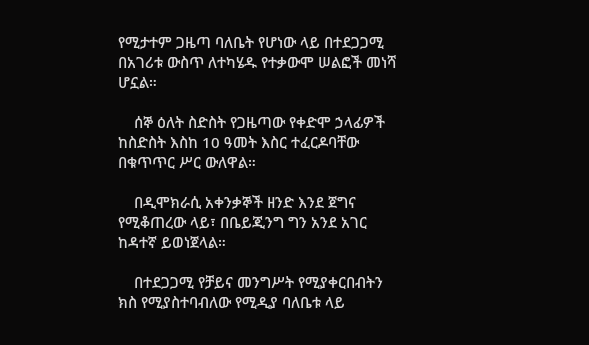የሚታተም ጋዜጣ ባለቤት የሆነው ላይ በተደጋጋሚ በአገሪቱ ውስጥ ለተካሄዱ የተቃውሞ ሠልፎች መነሻ ሆኗል።

    ሰኞ ዕለት ስድስት የጋዜጣው የቀድሞ ኃላፊዎች ከስድስት እስከ 10 ዓመት እስር ተፈርዶባቸው በቁጥጥር ሥር ውለዋል።

    በዲሞክራሲ አቀንቃኞች ዘንድ እንደ ጀግና የሚቆጠረው ላይ፣ በቤይጂንግ ግን አንደ አገር ከዳተኛ ይወነጀላል።

    በተደጋጋሚ የቻይና መንግሥት የሚያቀርበብትን ክስ የሚያስተባብለው የሚዲያ ባለቤቱ ላይ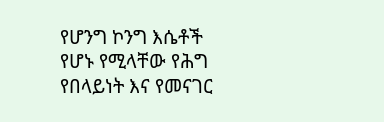የሆንግ ኮንግ እሴቶች የሆኑ የሚላቸው የሕግ የበላይነት እና የመናገር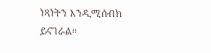ነጻነትን እንዲሚሰብክ ይናገራል።